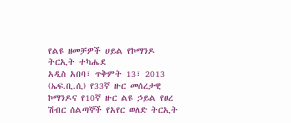የልዩ ዘመቻዎች ሀይል የኮማንዶ ትርኢት ተካሔደ
አዲስ አበባ፣ ጥቅምት 13፣ 2013 (ኤፍ.ቢ.ሲ) የ33ኛ ዙር መሰረታዊ ኮማንዶና የ10ኛ ዙር ልዩ ኃይል የፀረ ሽብር ሰልጣኞች የአየር ወለድ ትርኢት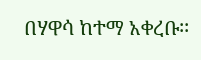በሃዋሳ ከተማ አቀረቡ፡፡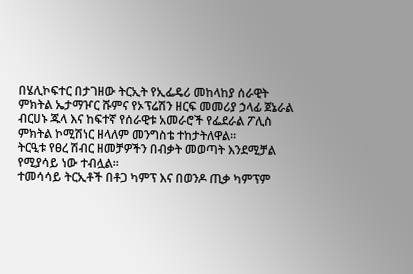በሄሊኮፍተር በታገዘው ትርኢት የኢፌዴሪ መከላከያ ሰራዊት ምክትል ኤታማዦር ሹምና የኦፕሬሽን ዘርፍ መመሪያ ኃላፊ ጀኔራል ብርሀኑ ጁላ እና ከፍተኛ የሰራዊቱ አመራሮች የፌደራል ፖሊስ ምክትል ኮሚሽነር ዘላለም መንግስቴ ተከታትለዋል።
ትርዒቱ የፀረ ሽብር ዘመቻዎችን በብቃት መወጣት እንደሚቻል የሚያሳይ ነው ተብሏል።
ተመሳሳይ ትርኢቶች በቶጋ ካምፕ እና በወንዶ ጢቃ ካምፕም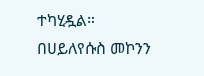ተካሂዷል።
በሀይለየሱስ መኮንን